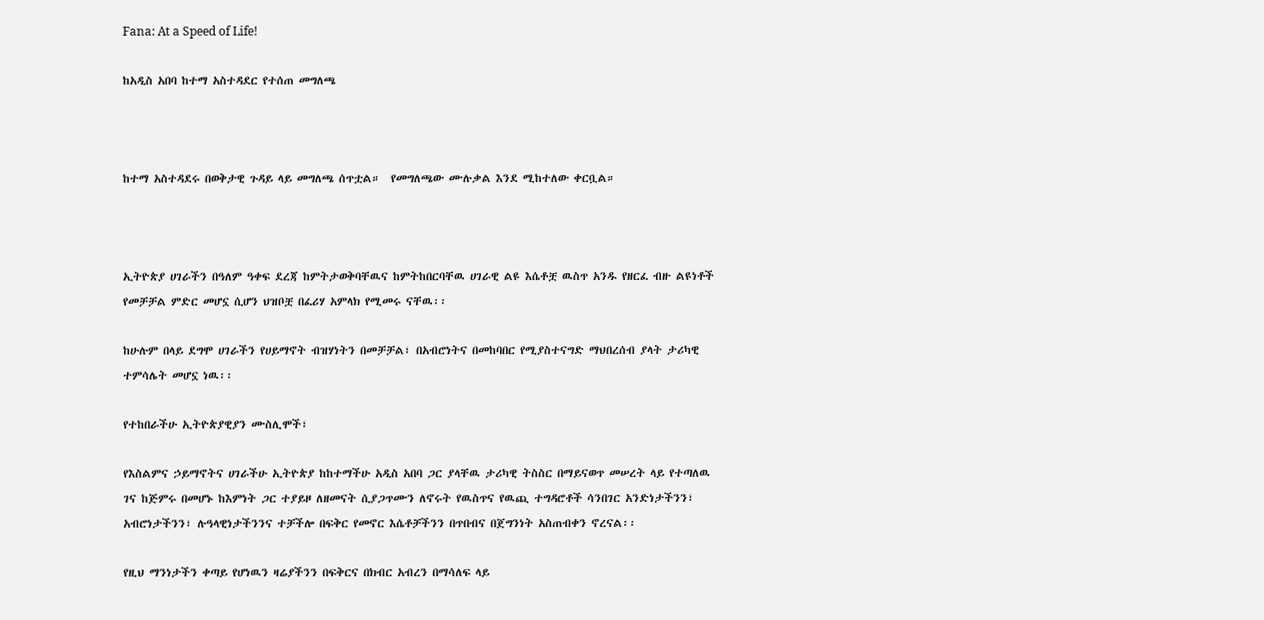Fana: At a Speed of Life!

ከአዲስ አበባ ከተማ አስተዳደር የተሰጠ መግለጫ



ከተማ አስተዳደሩ በወቅታዊ ጉዳይ ላይ መግለጫ ሰጥቷል።  የመግለጫው ሙሉቃል እንደ ሚከተለው ቀርቧል።



ኢትዮጵያ ሀገራችን በዓለም ዓቀፍ ደረጃ ከምትታወቅባቸዉና ከምትከበርባቸዉ ሀገራዊ ልዩ እሴቶቿ ዉስጥ አንዱ የዘርፈ ብዙ ልዩነቶች የመቻቻል ምድር መሆኗ ሲሆን ህዝቦቿ በፈሪሃ አምላክ የሚመሩ ናቸዉ፡፡

ከሁሉም በላይ ደግሞ ሀገራችን የሀይማኖት ብዝሃነትን በመቻቻል፣ በአብሮነትና በመከባበር የሚያስተናግድ ማህበረሰብ ያላት ታሪካዊ ተምሳሌት መሆኗ ነዉ፡፡

የተከበራችሁ ኢትዮጵያዊያን ሙስሊሞች፣

የእስልምና ኃይማኖትና ሀገራችሁ ኢትዮጵያ ከከተማችሁ አዲስ አበባ ጋር ያላቸዉ ታሪካዊ ትስስር በማይናወጥ መሠረት ላይ የተጣለዉ ገና ከጅምሩ በመሆኑ ከእምነት ጋር ተያይዞ ለዘመናት ሲያጋጥሙን ለኖሩት የዉስጥና የዉጪ ተግዳሮቶች ሳንበገር አንድነታችንን፣ አብሮነታችንን፣ ሉዓላዊነታችንንና ተቻችሎ በፍቅር የመኖር እሴቶቻችንን በጥበብና በጀግንነት አስጠብቀን ኖረናል፡፡

የዚህ ማንነታችን ቀጣይ የሆነዉን ዛሬያችንን በፍቅርና በክብር አብረን በማሳለፍ ላይ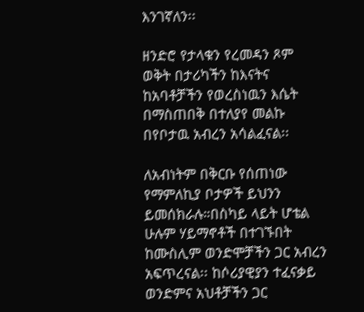እንገኛለን፡፡

ዘንድሮ የታላቁን የረመዳን ጾም ወቅት በታሪካችን ከእናትና ከአባቶቻችን የወረስነዉን እሴት በማስጠበቅ በተለያየ መልኩ በየቦታዉ አብረን አሳልፈናል፡፡

ለአብነትም በቅርቡ የሰጠነው የማምለኪያ ቦታዎች ይህንን ይመሰክራሉ።በስካይ ላይት ሆቴል ሁሉም ሃይማኖቶች በተገኙበት ከሙስሊም ወንድሞቻችን ጋር አብረን አፍጥረናል፡፡ ከሶሪያዊያን ተፈናቃይ ወንድምና አህቶቻችን ጋር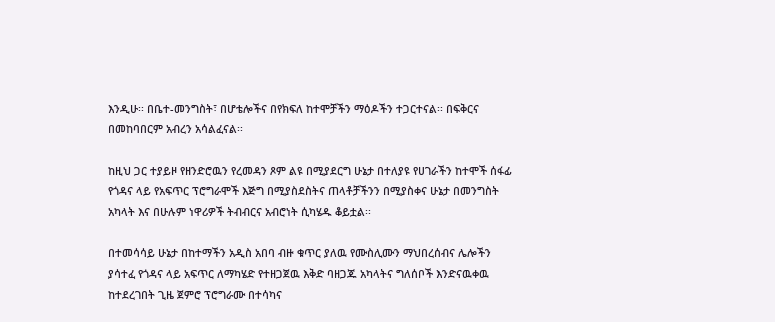እንዲሁ፡፡ በቤተ-መንግስት፣ በሆቴሎችና በየክፍለ ከተሞቻችን ማዕዶችን ተጋርተናል፡፡ በፍቅርና በመከባበርም አብረን አሳልፈናል፡፡

ከዚህ ጋር ተያይዞ የዘንድሮዉን የረመዳን ጾም ልዩ በሚያደርግ ሁኔታ በተለያዩ የሀገራችን ከተሞች ሰፋፊ የጎዳና ላይ የአፍጥር ፕሮግራሞች እጅግ በሚያስደስትና ጠላቶቻችንን በሚያስቀና ሁኔታ በመንግስት አካላት እና በሁሉም ነዋሪዎች ትብብርና አብሮነት ሲካሄዱ ቆይቷል፡፡

በተመሳሳይ ሁኔታ በከተማችን አዲስ አበባ ብዙ ቁጥር ያለዉ የሙስሊሙን ማህበረሰብና ሌሎችን ያሳተፈ የጎዳና ላይ አፍጥር ለማካሄድ የተዘጋጀዉ እቅድ ባዘጋጁ አካላትና ግለሰቦች እንድናዉቀዉ ከተደረገበት ጊዜ ጀምሮ ፕሮግራሙ በተሳካና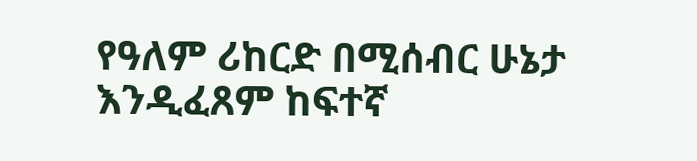የዓለም ሪከርድ በሚሰብር ሁኔታ እንዲፈጸም ከፍተኛ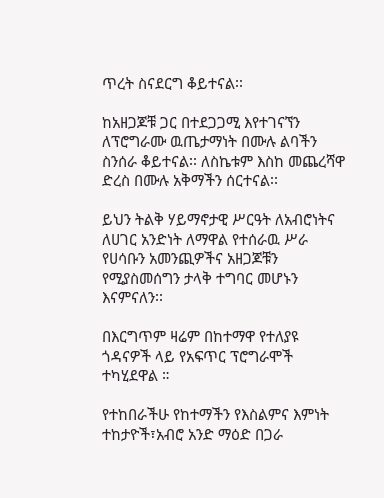ጥረት ስናደርግ ቆይተናል፡፡

ከአዘጋጆቹ ጋር በተደጋጋሚ እየተገናኘን ለፕሮግራሙ ዉጤታማነት በሙሉ ልባችን ስንሰራ ቆይተናል፡፡ ለስኬቱም እስከ መጨረሻዋ ድረስ በሙሉ አቅማችን ሰርተናል፡፡

ይህን ትልቅ ሃይማኖታዊ ሥርዓት ለአብሮነትና ለሀገር አንድነት ለማዋል የተሰራዉ ሥራ የሀሳቡን አመንጪዎችና አዘጋጆቹን የሚያስመሰግን ታላቅ ተግባር መሆኑን እናምናለን፡፡

በእርግጥም ዛሬም በከተማዋ የተለያዩ ጎዳናዎች ላይ የአፍጥር ፕሮግራሞች ተካሂደዋል ።

የተከበራችሁ የከተማችን የእስልምና እምነት ተከታዮች፣አብሮ አንድ ማዕድ በጋራ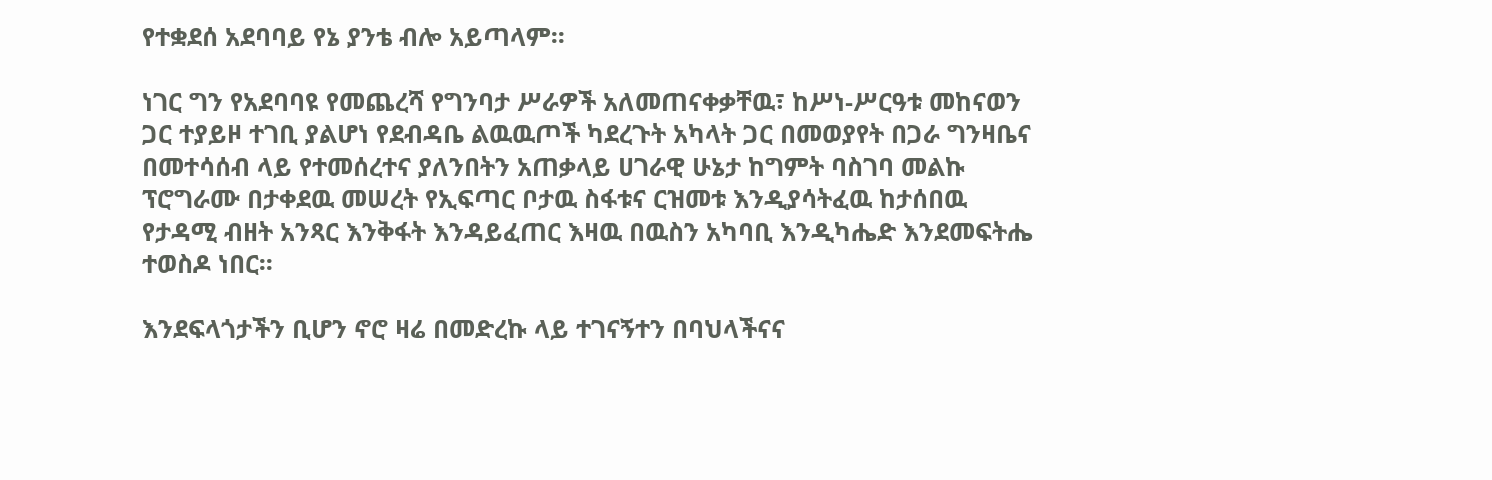የተቋደሰ አደባባይ የኔ ያንቴ ብሎ አይጣላም፡፡

ነገር ግን የአደባባዩ የመጨረሻ የግንባታ ሥራዎች አለመጠናቀቃቸዉ፣ ከሥነ-ሥርዓቱ መከናወን ጋር ተያይዞ ተገቢ ያልሆነ የደብዳቤ ልዉዉጦች ካደረጉት አካላት ጋር በመወያየት በጋራ ግንዛቤና በመተሳሰብ ላይ የተመሰረተና ያለንበትን አጠቃላይ ሀገራዊ ሁኔታ ከግምት ባስገባ መልኩ ፕሮግራሙ በታቀደዉ መሠረት የኢፍጣር ቦታዉ ስፋቱና ርዝመቱ እንዲያሳትፈዉ ከታሰበዉ የታዳሚ ብዘት አንጻር እንቅፋት እንዳይፈጠር እዛዉ በዉስን አካባቢ እንዲካሔድ እንደመፍትሔ ተወስዶ ነበር፡፡

እንደፍላጎታችን ቢሆን ኖሮ ዛሬ በመድረኩ ላይ ተገናኝተን በባህላችናና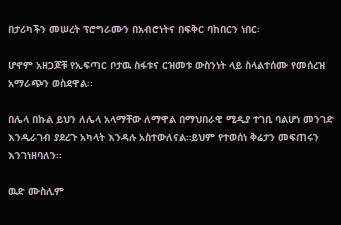በታሪካችን መሠረት ፕሮግራሙን በአብሮነትና በፍቅር ባከበርን ነበር፡

ሆኖም አዘጋጆቹ የኢፍጣር ቦታዉ ስፋቱና ርዝመቱ ውስንነት ላይ ስላልተሰሙ የመሰረዝ አማራጭን ወስደዋል፡፡

በሌላ በኩል ይህን ለሌላ አላማቸው ለማዋል በማህበራዊ ሚዲያ ተገቢ ባልሆነ መንገድ እንዲራገብ ያደረጉ አካላት እንዳሉ አስተውለናል።ይህም የተወሰነ ቅሬታን መፍጠሩን እንገነዘባለን፡፡

ዉድ ሙስሊም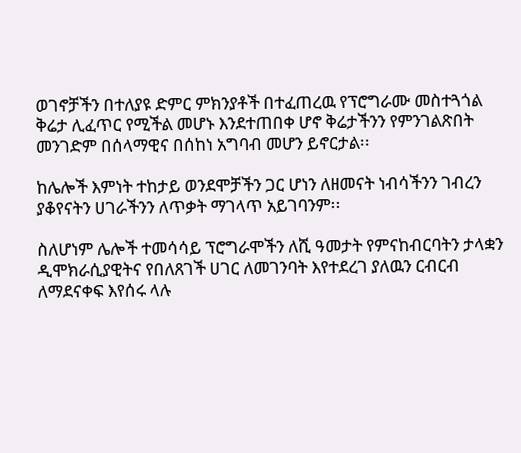ወገኖቻችን በተለያዩ ድምር ምክንያቶች በተፈጠረዉ የፕሮግራሙ መስተጓጎል ቅሬታ ሊፈጥር የሚችል መሆኑ እንደተጠበቀ ሆኖ ቅሬታችንን የምንገልጽበት መንገድም በሰላማዊና በሰከነ አግባብ መሆን ይኖርታል፡፡

ከሌሎች እምነት ተከታይ ወንደሞቻችን ጋር ሆነን ለዘመናት ነብሳችንን ገብረን ያቆየናትን ሀገራችንን ለጥቃት ማገላጥ አይገባንም፡፡

ስለሆነም ሌሎች ተመሳሳይ ፕሮግራሞችን ለሺ ዓመታት የምናከብርባትን ታላቋን ዲሞክራሲያዊትና የበለጸገች ሀገር ለመገንባት እየተደረገ ያለዉን ርብርብ ለማደናቀፍ እየሰሩ ላሉ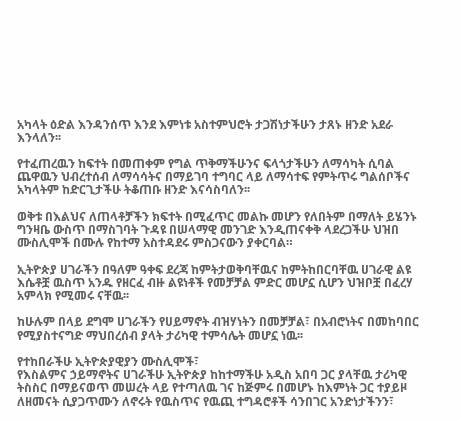አካላት ዕድል እንዳንሰጥ እንደ እምነቱ አስተምህሮት ታጋሽነታችሁን ታጸኑ ዘንድ አደራ እንላለን፡፡

የተፈጠረዉን ከፍተት በመጠቀም የግል ጥቅማችሁንና ፍላጎታችሁን ለማሳካት ሲባል ጨዋዉን ህብረተሰብ ለማሳሳትና በማይገባ ተግባር ላይ ለማሳተፍ የምትጥሩ ግልሰቦችና አካላትም ከድርጊታችሁ ትቆጠቡ ዘንድ እናሳስባለን፡፡

ወቅቱ በእልህና ለጠላቶቻችን ክፍተት በሚፈጥር መልኩ መሆን የለበትም በማለት ይሄንኑ ግንዛቤ ውስጥ በማስገባት ጉዳዩ በሠላማዊ መንገድ እንዲጠናቀቅ ላደረጋችሁ ህዝበ ሙስሊሞች በሙሉ የከተማ አስተዳደሩ ምስጋናውን ያቀርባል።

ኢትዮጵያ ሀገራችን በዓለም ዓቀፍ ደረጃ ከምትታወቅባቸዉና ከምትከበርባቸዉ ሀገራዊ ልዩ እሴቶቿ ዉስጥ አንዱ የዘርፈ ብዙ ልዩነቶች የመቻቻል ምድር መሆኗ ሲሆን ህዝቦቿ በፈረሃ አምላክ የሚመሩ ናቸዉ፡፡

ከሁሉም በላይ ደግሞ ሀገራችን የሀይማኖት ብዝሃነትን በመቻቻል፣ በአብሮነትና በመከባበር የሚያስተናግድ ማህበረሰብ ያላት ታሪካዊ ተምሳሌት መሆኗ ነዉ፡፡

የተከበራችሁ ኢትዮጵያዊያን ሙስሊሞች፣
የእስልምና ኃይማኖትና ሀገራችሁ ኢትዮጵያ ከከተማችሁ አዲስ አበባ ጋር ያላቸዉ ታሪካዊ ትስስር በማይናወጥ መሠረት ላይ የተጣለዉ ገና ከጅምሩ በመሆኑ ከእምነት ጋር ተያይዞ ለዘመናት ሲያጋጥሙን ለኖሩት የዉስጥና የዉጪ ተግዳሮቶች ሳንበገር አንድነታችንን፣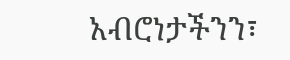አብሮነታችንን፣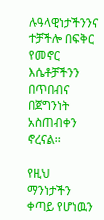ሉዓላዊነታችንንና ተቻችሎ በፍቅር የመኖር እሴቶቻችንን በጥበብና በጀግንነት አስጠብቀን ኖረናል፡፡

የዚህ ማንነታችን ቀጣይ የሆነዉን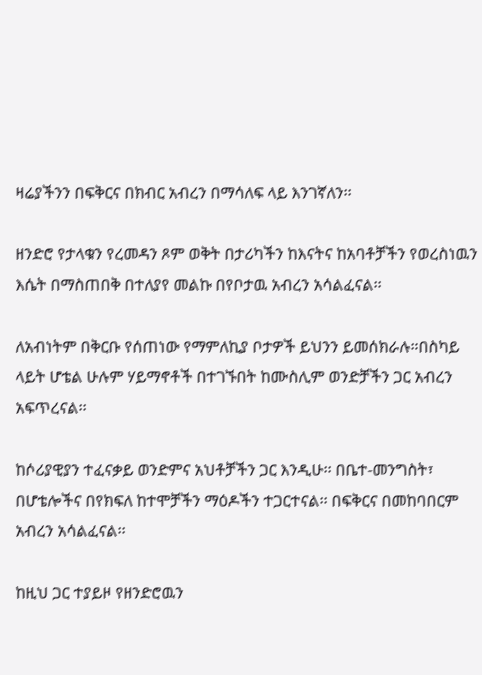ዛሬያችንን በፍቅርና በክብር አብረን በማሳለፍ ላይ እንገኛለን፡፡

ዘንድሮ የታላቁን የረመዳን ጾም ወቅት በታሪካችን ከእናትና ከአባቶቻችን የወረስነዉን እሴት በማስጠበቅ በተለያየ መልኩ በየቦታዉ አብረን አሳልፈናል፡፡

ለአብነትም በቅርቡ የሰጠነው የማምለኪያ ቦታዎች ይህንን ይመሰክራሉ።በስካይ ላይት ሆቴል ሁሉም ሃይማኖቶች በተገኙበት ከሙስሊም ወንድቻችን ጋር አብረን አፍጥረናል፡፡

ከሶሪያዊያን ተፈናቃይ ወንድምና አህቶቻችን ጋር እንዲሁ፡፡ በቤተ-መንግስት፣ በሆቴሎችና በየክፍለ ከተሞቻችን ማዕዶችን ተጋርተናል፡፡ በፍቅርና በመከባበርም አብረን አሳልፈናል፡፡

ከዚህ ጋር ተያይዞ የዘንድሮዉን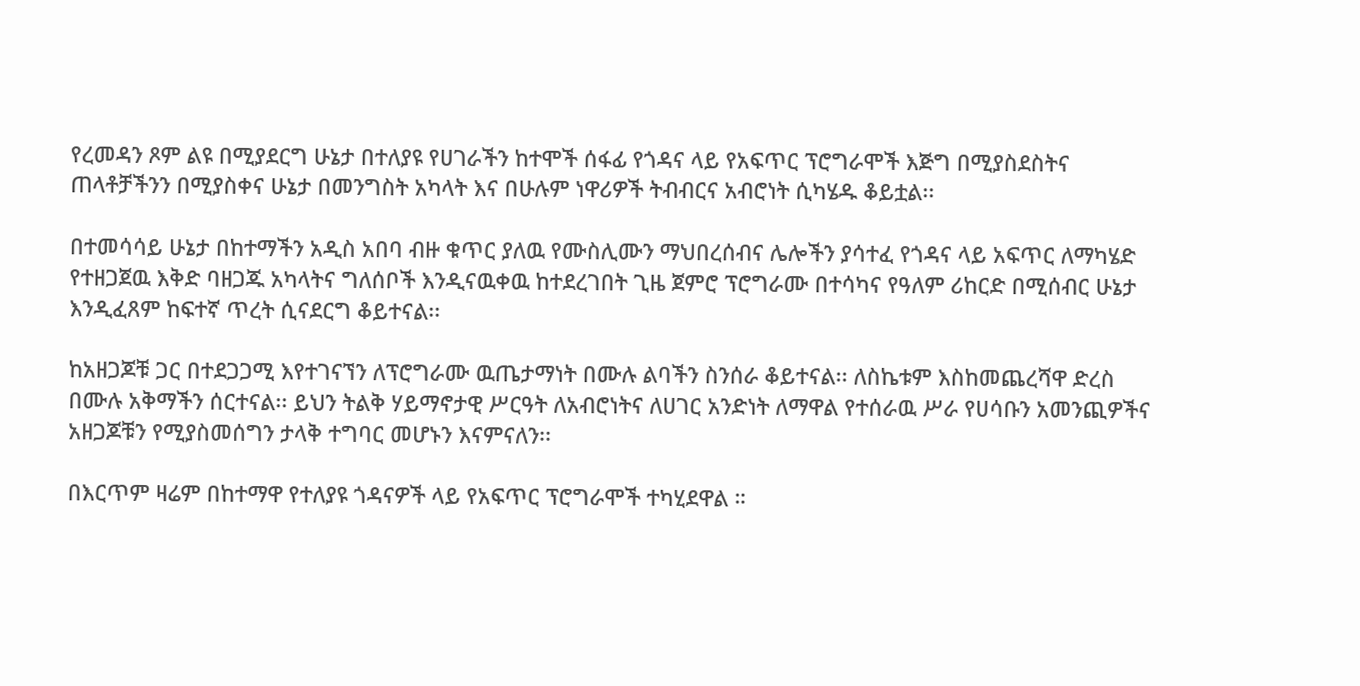የረመዳን ጾም ልዩ በሚያደርግ ሁኔታ በተለያዩ የሀገራችን ከተሞች ሰፋፊ የጎዳና ላይ የአፍጥር ፕሮግራሞች እጅግ በሚያስደስትና ጠላቶቻችንን በሚያስቀና ሁኔታ በመንግስት አካላት እና በሁሉም ነዋሪዎች ትብብርና አብሮነት ሲካሄዱ ቆይቷል፡፡

በተመሳሳይ ሁኔታ በከተማችን አዲስ አበባ ብዙ ቁጥር ያለዉ የሙስሊሙን ማህበረሰብና ሌሎችን ያሳተፈ የጎዳና ላይ አፍጥር ለማካሄድ የተዘጋጀዉ እቅድ ባዘጋጁ አካላትና ግለሰቦች እንዲናዉቀዉ ከተደረገበት ጊዜ ጀምሮ ፕሮግራሙ በተሳካና የዓለም ሪከርድ በሚሰብር ሁኔታ እንዲፈጸም ከፍተኛ ጥረት ሲናደርግ ቆይተናል፡፡

ከአዘጋጆቹ ጋር በተደጋጋሚ እየተገናኘን ለፕሮግራሙ ዉጤታማነት በሙሉ ልባችን ስንሰራ ቆይተናል፡፡ ለስኬቱም እስከመጨረሻዋ ድረስ በሙሉ አቅማችን ሰርተናል፡፡ ይህን ትልቅ ሃይማኖታዊ ሥርዓት ለአብሮነትና ለሀገር አንድነት ለማዋል የተሰራዉ ሥራ የሀሳቡን አመንጪዎችና አዘጋጆቹን የሚያስመሰግን ታላቅ ተግባር መሆኑን እናምናለን፡፡

በእርጥም ዛሬም በከተማዋ የተለያዩ ጎዳናዎች ላይ የአፍጥር ፕሮግራሞች ተካሂደዋል ።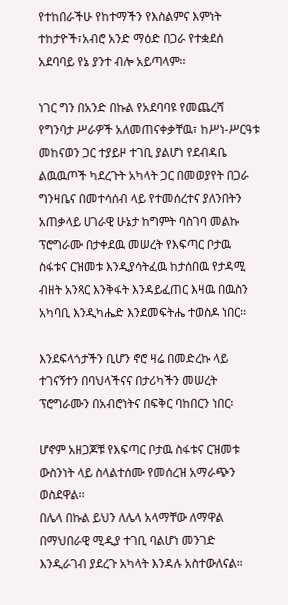የተከበራችሁ የከተማችን የእስልምና እምነት ተከታዮች፣አብሮ አንድ ማዕድ በጋራ የተቋደሰ አደባባይ የኔ ያንተ ብሎ አይጣላም፡፡

ነገር ግን በአንድ በኩል የአደባባዩ የመጨረሻ የግንባታ ሥራዎች አለመጠናቀቃቸዉ፣ ከሥነ-ሥርዓቱ መከናወን ጋር ተያይዞ ተገቢ ያልሆነ የደብዳቤ ልዉዉጦች ካደረጉት አካላት ጋር በመወያየት በጋራ ግንዛቤና በመተሳሰብ ላይ የተመሰረተና ያለንበትን አጠቃላይ ሀገራዊ ሁኔታ ከግምት ባስገባ መልኩ ፕሮግራሙ በታቀደዉ መሠረት የእፍጣር ቦታዉ ስፋቱና ርዝመቱ እንዲያሳትፈዉ ከታሰበዉ የታዳሚ ብዘት አንጻር እንቅፋት እንዳይፈጠር እዛዉ በዉስን አካባቢ እንዲካሔድ እንደመፍትሔ ተወስዶ ነበር፡፡

እንደፍላጎታችን ቢሆን ኖሮ ዛሬ በመድረኩ ላይ ተገናኝተን በባህላችናና በታሪካችን መሠረት ፕሮግራሙን በአብሮነትና በፍቅር ባከበርን ነበር፡

ሆኖም አዘጋጆቹ የእፍጣር ቦታዉ ስፋቱና ርዝመቱ ውስንነት ላይ ስላልተሰሙ የመሰረዝ አማራጭን ወስደዋል፡፡
በሌላ በኩል ይህን ለሌላ አላማቸው ለማዋል በማህበራዊ ሚዲያ ተገቢ ባልሆነ መንገድ እንዲራገብ ያደረጉ አካላት እንዳሉ አስተውለናል።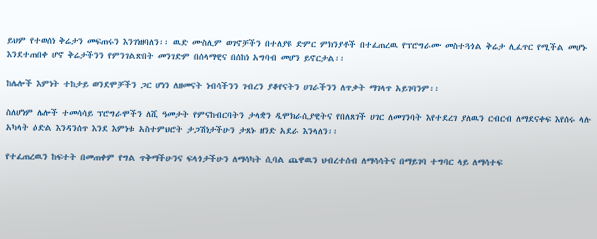ይህም የተወሰነ ቅሬታን መፍጠሩን እንገነዘባለን፡፡ ዉድ ሙስሊም ወገኖቻችን በተለያዩ ድምር ምክንያቶች በተፈጠረዉ የፕሮግራሙ መስተጓጎል ቅሬታ ሊፈጥር የሚችል መሆኑ እንደተጠበቀ ሆኖ ቅሬታችንን የምንገልጽበት መንገድም በሰላማዊና በሰከነ አግባብ መሆን ይኖርታል፡፡

ከሌሎች እምነት ተከታይ ወንደሞቻችን ጋር ሆነን ለዘመናት ነብሳችንን ገብረን ያቆየናትን ሀገራችንን ለጥቃት ማገላጥ አይገባንም፡፡

ስለሆነም ሌሎች ተመሳሳይ ፕሮግራሞችን ለሺ ዓመታት የምናከብርባትን ታላቋን ዲሞክራሲያዊትና የበለጸገች ሀገር ለመገንባት እየተደረገ ያለዉን ርብርብ ለማደናቀፍ እየሰሩ ላሉ አካላት ዕድል እንዳንሰጥ እንደ እምነቱ አስተምህሮት ታጋሽነታችሁን ታጸኑ ዘንድ አደራ እንላለን፡፡

የተፈጠረዉን ከፍተት በመጠቀም የግል ጥቅማችሁንና ፍላጎታችሁን ለማሳካት ሲባል ጨዋዉን ህብረተሰብ ለማሳሳትና በማይገባ ተግባር ላይ ለማሳተፍ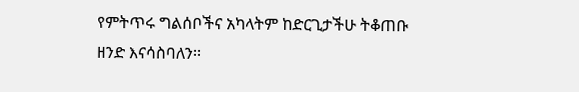የምትጥሩ ግልሰቦችና አካላትም ከድርጊታችሁ ትቆጠቡ ዘንድ እናሳስባለን፡፡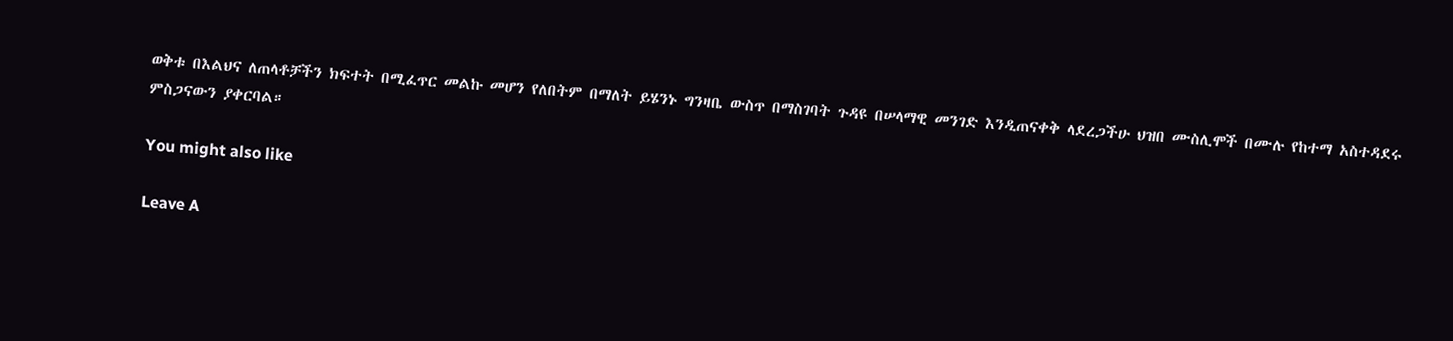ወቅቱ በእልህና ለጠላቶቻችን ክፍተት በሚፈጥር መልኩ መሆን የለበትም በማለት ይሄንኑ ግንዛቤ ውስጥ በማስገባት ጉዳዩ በሠላማዊ መንገድ እንዲጠናቀቅ ላደረጋችሁ ህዝበ ሙስሊሞች በሙሉ የከተማ አስተዳደሩ ምስጋናውን ያቀርባል።

You might also like

Leave A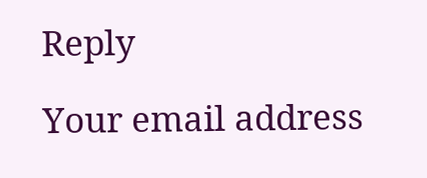Reply

Your email address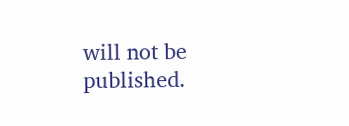will not be published.